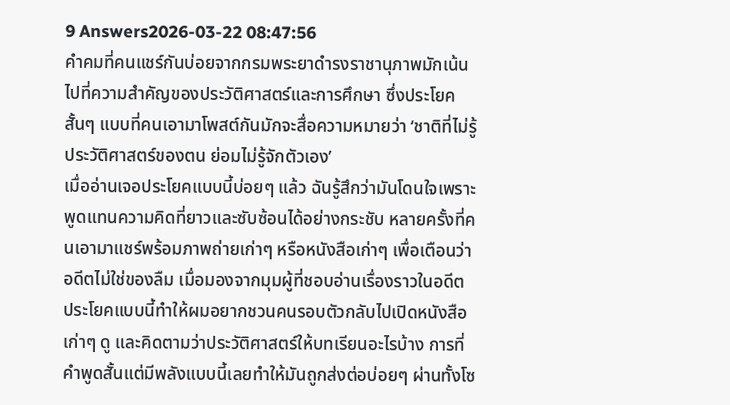9 Answers2026-03-22 08:47:56
คำคมที่คนแชร์กันบ่อยจากกรมพระยาดำรงราชานุภาพมักเน้นไปที่ความสำคัญของประวัติศาสตร์และการศึกษา ซึ่งประโยคสั้นๆ แบบที่คนเอามาโพสต์กันมักจะสื่อความหมายว่า ‘ชาติที่ไม่รู้ประวัติศาสตร์ของตน ย่อมไม่รู้จักตัวเอง’
เมื่ออ่านเจอประโยคแบบนี้บ่อยๆ แล้ว ฉันรู้สึกว่ามันโดนใจเพราะพูดแทนความคิดที่ยาวและซับซ้อนได้อย่างกระชับ หลายครั้งที่คนเอามาแชร์พร้อมภาพถ่ายเก่าๆ หรือหนังสือเก่าๆ เพื่อเตือนว่าอดีตไม่ใช่ของลืม เมื่อมองจากมุมผู้ที่ชอบอ่านเรื่องราวในอดีต ประโยคแบบนี้ทำให้ผมอยากชวนคนรอบตัวกลับไปเปิดหนังสือเก่าๆ ดู และคิดตามว่าประวัติศาสตร์ให้บทเรียนอะไรบ้าง การที่คำพูดสั้นแต่มีพลังแบบนี้เลยทำให้มันถูกส่งต่อบ่อยๆ ผ่านทั้งโซ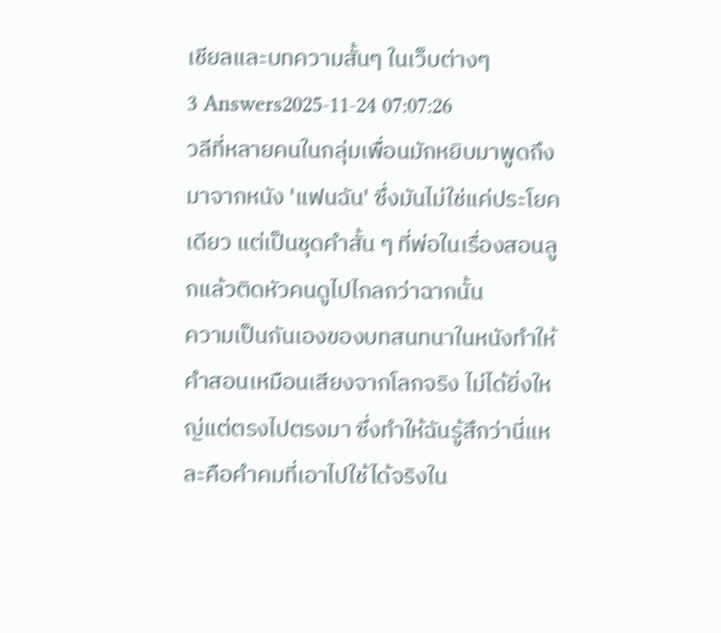เชียลและบทความสั้นๆ ในเว็บต่างๆ
3 Answers2025-11-24 07:07:26
วลีที่หลายคนในกลุ่มเพื่อนมักหยิบมาพูดถึงมาจากหนัง 'แฟนฉัน' ซึ่งมันไม่ใช่แค่ประโยคเดียว แต่เป็นชุดคำสั้น ๆ ที่พ่อในเรื่องสอนลูกแล้วติดหัวคนดูไปไกลกว่าฉากนั้น
ความเป็นกันเองของบทสนทนาในหนังทำให้คำสอนเหมือนเสียงจากโลกจริง ไม่ได้ยิ่งใหญ่แต่ตรงไปตรงมา ซึ่งทำให้ฉันรู้สึกว่านี่แหละคือคำคมที่เอาไปใช้ได้จริงใน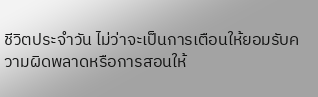ชีวิตประจำวัน ไม่ว่าจะเป็นการเตือนให้ยอมรับความผิดพลาดหรือการสอนให้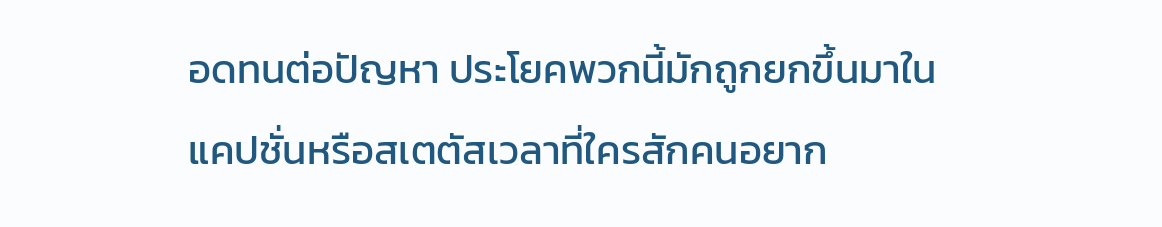อดทนต่อปัญหา ประโยคพวกนี้มักถูกยกขึ้นมาในแคปชั่นหรือสเตตัสเวลาที่ใครสักคนอยาก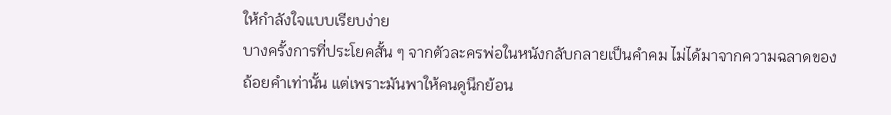ให้กำลังใจแบบเรียบง่าย
บางครั้งการที่ประโยคสั้น ๆ จากตัวละครพ่อในหนังกลับกลายเป็นคำคม ไม่ได้มาจากความฉลาดของถ้อยคำเท่านั้น แต่เพราะมันพาให้คนดูนึกย้อน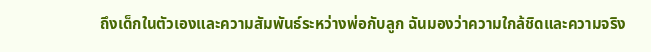ถึงเด็กในตัวเองและความสัมพันธ์ระหว่างพ่อกับลูก ฉันมองว่าความใกล้ชิดและความจริง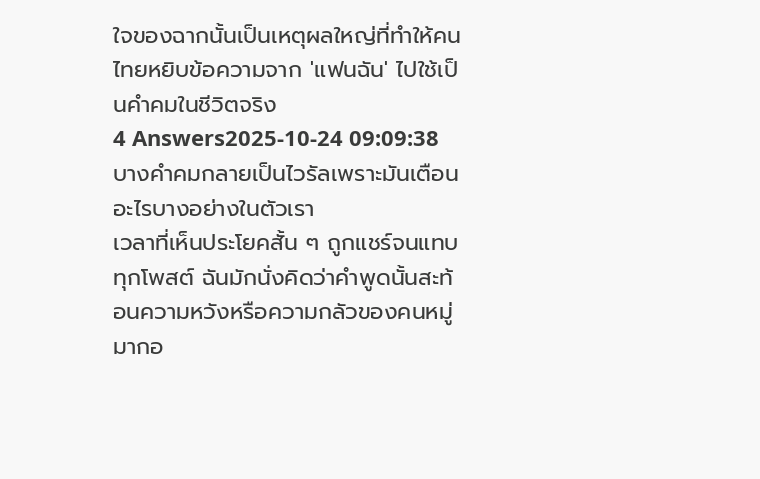ใจของฉากนั้นเป็นเหตุผลใหญ่ที่ทำให้คนไทยหยิบข้อความจาก 'แฟนฉัน' ไปใช้เป็นคำคมในชีวิตจริง
4 Answers2025-10-24 09:09:38
บางคำคมกลายเป็นไวรัลเพราะมันเตือนอะไรบางอย่างในตัวเรา
เวลาที่เห็นประโยคสั้น ๆ ถูกแชร์จนแทบทุกโพสต์ ฉันมักนั่งคิดว่าคำพูดนั้นสะท้อนความหวังหรือความกลัวของคนหมู่มากอ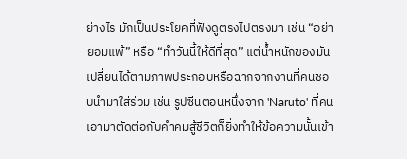ย่างไร มักเป็นประโยคที่ฟังดูตรงไปตรงมา เช่น “อย่ายอมแพ้” หรือ “ทำวันนี้ให้ดีที่สุด” แต่น้ำหนักของมันเปลี่ยนได้ตามภาพประกอบหรือฉากจากงานที่คนชอบนำมาใส่ร่วม เช่น รูปซีนตอนหนึ่งจาก 'Naruto' ที่คนเอามาตัดต่อกับคำคมสู้ชีวิตก็ยิ่งทำให้ข้อความนั้นเข้า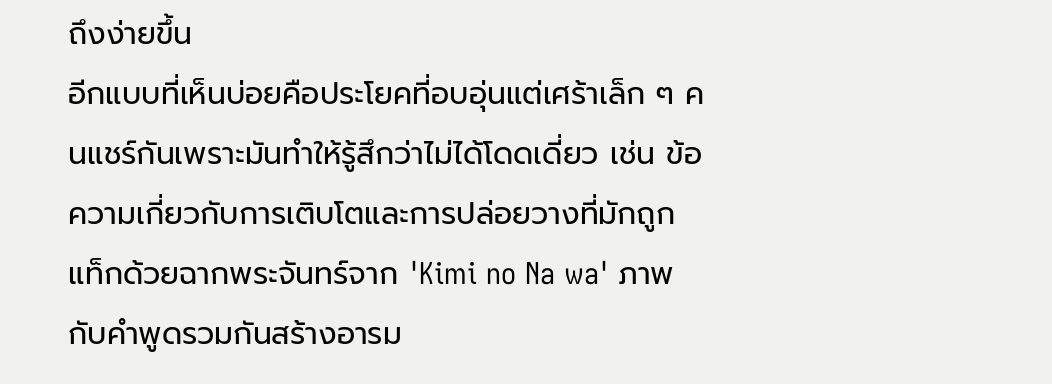ถึงง่ายขึ้น
อีกแบบที่เห็นบ่อยคือประโยคที่อบอุ่นแต่เศร้าเล็ก ๆ คนแชร์กันเพราะมันทำให้รู้สึกว่าไม่ได้โดดเดี่ยว เช่น ข้อความเกี่ยวกับการเติบโตและการปล่อยวางที่มักถูกแท็กด้วยฉากพระจันทร์จาก 'Kimi no Na wa' ภาพกับคำพูดรวมกันสร้างอารม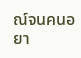ณ์จนคนอยา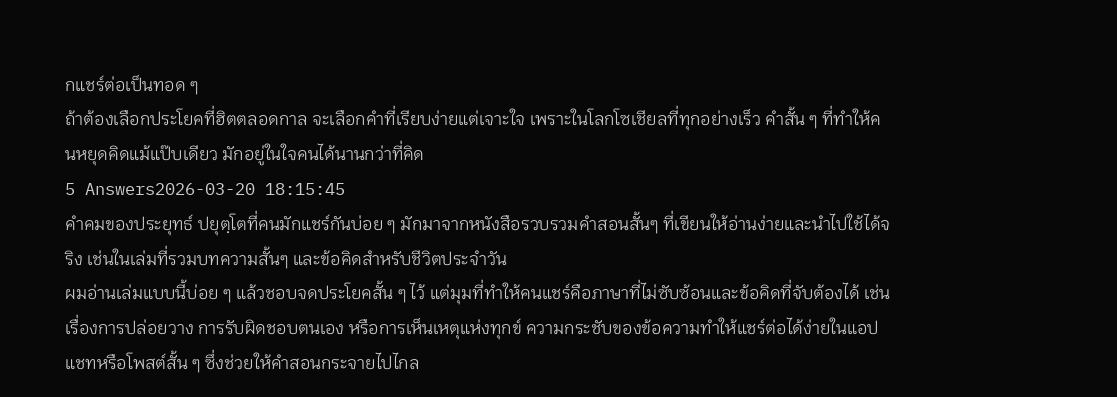กแชร์ต่อเป็นทอด ๆ
ถ้าต้องเลือกประโยคที่ฮิตตลอดกาล จะเลือกคำที่เรียบง่ายแต่เจาะใจ เพราะในโลกโซเชียลที่ทุกอย่างเร็ว คำสั้น ๆ ที่ทำให้คนหยุดคิดแม้แป๊บเดียว มักอยู่ในใจคนได้นานกว่าที่คิด
5 Answers2026-03-20 18:15:45
คำคมของประยุทธ์ ปยุตฺโตที่คนมักแชร์กันบ่อย ๆ มักมาจากหนังสือรวบรวมคำสอนสั้นๆ ที่เขียนให้อ่านง่ายและนำไปใช้ได้จริง เช่นในเล่มที่รวมบทความสั้นๆ และข้อคิดสำหรับชีวิตประจำวัน
ผมอ่านเล่มแบบนี้บ่อย ๆ แล้วชอบจดประโยคสั้น ๆ ไว้ แต่มุมที่ทำให้คนแชร์คือภาษาที่ไม่ซับซ้อนและข้อคิดที่จับต้องได้ เช่นเรื่องการปล่อยวาง การรับผิดชอบตนเอง หรือการเห็นเหตุแห่งทุกข์ ความกระชับของข้อความทำให้แชร์ต่อได้ง่ายในแอปแชทหรือโพสต์สั้น ๆ ซึ่งช่วยให้คำสอนกระจายไปไกล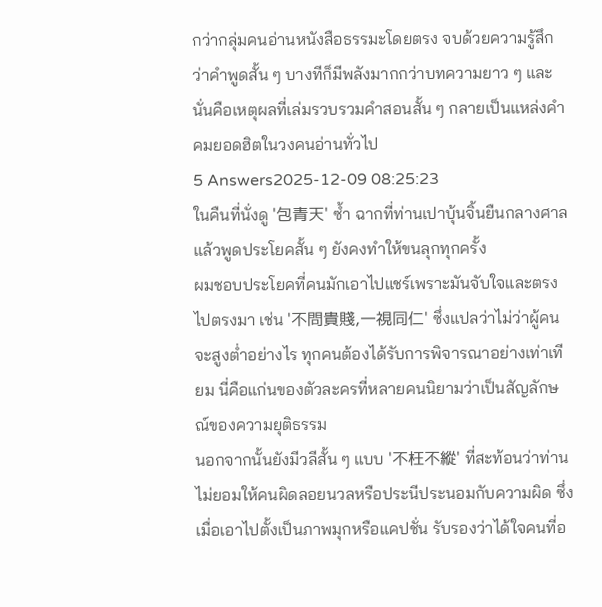กว่ากลุ่มคนอ่านหนังสือธรรมะโดยตรง จบด้วยความรู้สึกว่าคำพูดสั้น ๆ บางทีก็มีพลังมากกว่าบทความยาว ๆ และนั่นคือเหตุผลที่เล่มรวบรวมคำสอนสั้น ๆ กลายเป็นแหล่งคำคมยอดฮิตในวงคนอ่านทั่วไป
5 Answers2025-12-09 08:25:23
ในคืนที่นั่งดู '包青天' ซ้ำ ฉากที่ท่านเปาบุ้นจิ้นยืนกลางศาลแล้วพูดประโยคสั้น ๆ ยังคงทำให้ขนลุกทุกครั้ง
ผมชอบประโยคที่คนมักเอาไปแชร์เพราะมันจับใจและตรงไปตรงมา เช่น '不問貴賤,一視同仁' ซึ่งแปลว่าไม่ว่าผู้คนจะสูงต่ำอย่างไร ทุกคนต้องได้รับการพิจารณาอย่างเท่าเทียม นี่คือแก่นของตัวละครที่หลายคนนิยามว่าเป็นสัญลักษณ์ของความยุติธรรม
นอกจากนั้นยังมีวลีสั้น ๆ แบบ '不枉不縱' ที่สะท้อนว่าท่านไม่ยอมให้คนผิดลอยนวลหรือประนีประนอมกับความผิด ซึ่งเมื่อเอาไปตั้งเป็นภาพมุกหรือแคปชั่น รับรองว่าได้ใจคนที่อ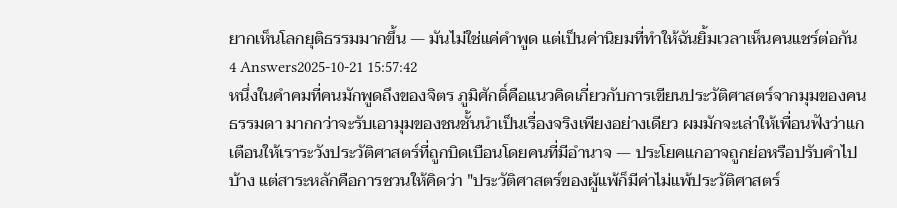ยากเห็นโลกยุติธรรมมากขึ้น — มันไม่ใช่แค่คำพูด แต่เป็นค่านิยมที่ทำให้ฉันยิ้มเวลาเห็นคนแชร์ต่อกัน
4 Answers2025-10-21 15:57:42
หนึ่งในคำคมที่คนมักพูดถึงของจิตร ภูมิศักดิ์คือแนวคิดเกี่ยวกับการเขียนประวัติศาสตร์จากมุมของคนธรรมดา มากกว่าจะรับเอามุมของชนชั้นนำเป็นเรื่องจริงเพียงอย่างเดียว ผมมักจะเล่าให้เพื่อนฟังว่าแกเตือนให้เราระวังประวัติศาสตร์ที่ถูกบิดเบือนโดยคนที่มีอำนาจ — ประโยคแกอาจถูกย่อหรือปรับคำไปบ้าง แต่สาระหลักคือการชวนให้คิดว่า "ประวัติศาสตร์ของผู้แพ้ก็มีค่าไม่แพ้ประวัติศาสตร์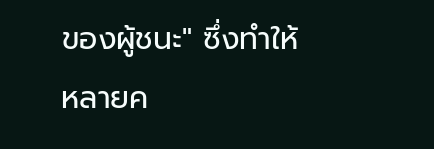ของผู้ชนะ" ซึ่งทำให้หลายค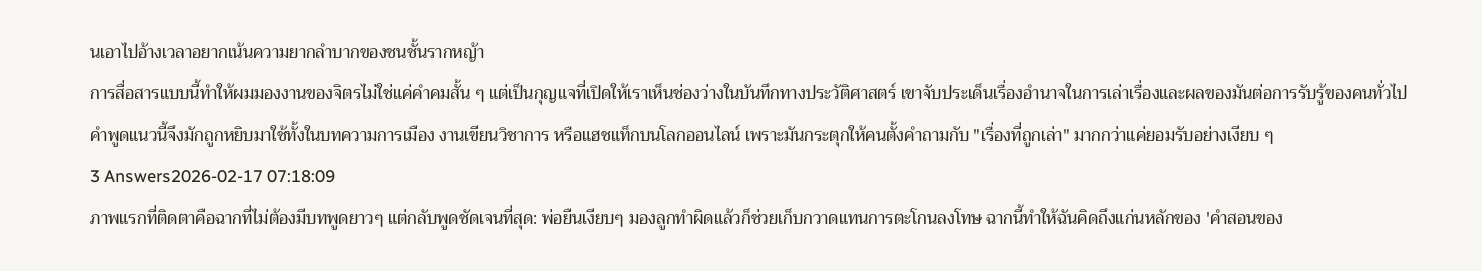นเอาไปอ้างเวลาอยากเน้นความยากลำบากของชนชั้นรากหญ้า
การสื่อสารแบบนี้ทำให้ผมมองงานของจิตรไม่ใช่แค่คำคมสั้น ๆ แต่เป็นกุญแจที่เปิดให้เราเห็นช่องว่างในบันทึกทางประวัติศาสตร์ เขาจับประเด็นเรื่องอำนาจในการเล่าเรื่องและผลของมันต่อการรับรู้ของคนทั่วไป คำพูดแนวนี้จึงมักถูกหยิบมาใช้ทั้งในบทความการเมือง งานเขียนวิชาการ หรือแฮชแท็กบนโลกออนไลน์ เพราะมันกระตุกให้คนตั้งคำถามกับ "เรื่องที่ถูกเล่า" มากกว่าแค่ยอมรับอย่างเงียบ ๆ
3 Answers2026-02-17 07:18:09
ภาพแรกที่ติดตาคือฉากที่ไม่ต้องมีบทพูดยาวๆ แต่กลับพูดชัดเจนที่สุด: พ่อยืนเงียบๆ มองลูกทำผิดแล้วก็ช่วยเก็บกวาดแทนการตะโกนลงโทษ ฉากนี้ทำให้ฉันคิดถึงแก่นหลักของ 'คำสอนของ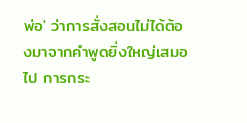พ่อ' ว่าการสั่งสอนไม่ได้ต้องมาจากคำพูดยิ่งใหญ่เสมอไป การกระ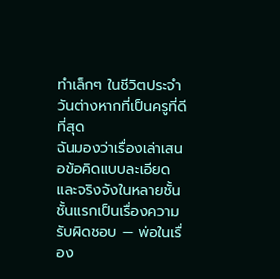ทำเล็กๆ ในชีวิตประจำวันต่างหากที่เป็นครูที่ดีที่สุด
ฉันมองว่าเรื่องเล่าเสนอข้อคิดแบบละเอียดและจริงจังในหลายชั้น ชั้นแรกเป็นเรื่องความรับผิดชอบ — พ่อในเรื่อง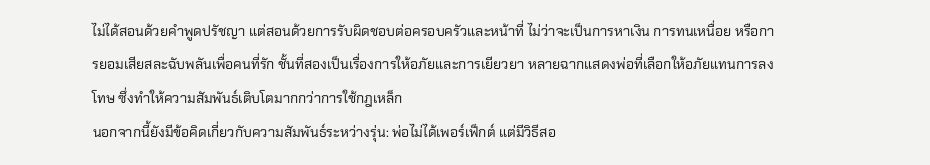ไม่ได้สอนด้วยคำพูดปรัชญา แต่สอนด้วยการรับผิดชอบต่อครอบครัวและหน้าที่ ไม่ว่าจะเป็นการหาเงิน การทนเหนื่อย หรือการยอมเสียสละฉับพลันเพื่อคนที่รัก ชั้นที่สองเป็นเรื่องการให้อภัยและการเยียวยา หลายฉากแสดงพ่อที่เลือกให้อภัยแทนการลงโทษ ซึ่งทำให้ความสัมพันธ์เติบโตมากกว่าการใช้กฎเหล็ก
นอกจากนี้ยังมีข้อคิดเกี่ยวกับความสัมพันธ์ระหว่างรุ่น: พ่อไม่ได้เพอร์เฟ็กต์ แต่มีวิธีสอ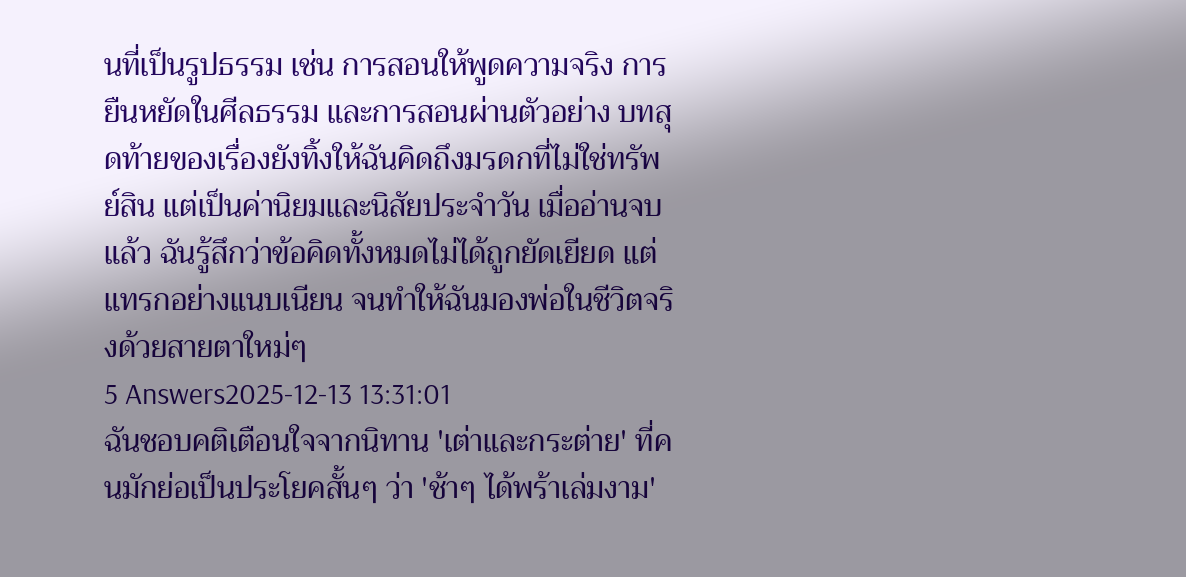นที่เป็นรูปธรรม เช่น การสอนให้พูดความจริง การยืนหยัดในศีลธรรม และการสอนผ่านตัวอย่าง บทสุดท้ายของเรื่องยังทิ้งให้ฉันคิดถึงมรดกที่ไม่ใช่ทรัพย์สิน แต่เป็นค่านิยมและนิสัยประจำวัน เมื่ออ่านจบแล้ว ฉันรู้สึกว่าข้อคิดทั้งหมดไม่ได้ถูกยัดเยียด แต่แทรกอย่างแนบเนียน จนทำให้ฉันมองพ่อในชีวิตจริงด้วยสายตาใหม่ๆ
5 Answers2025-12-13 13:31:01
ฉันชอบคติเตือนใจจากนิทาน 'เต่าและกระต่าย' ที่คนมักย่อเป็นประโยคสั้นๆ ว่า 'ช้าๆ ได้พร้าเล่มงาม'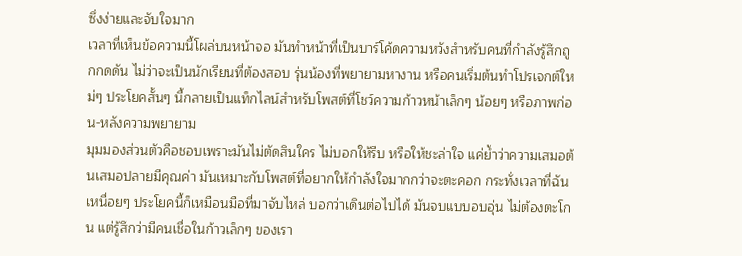ซึ่งง่ายและจับใจมาก
เวลาที่เห็นข้อความนี้โผล่บนหน้าจอ มันทำหน้าที่เป็นบาร์โค้ดความหวังสำหรับคนที่กำลังรู้สึกถูกกดดัน ไม่ว่าจะเป็นนักเรียนที่ต้องสอบ รุ่นน้องที่พยายามหางาน หรือคนเริ่มต้นทำโปรเจกต์ใหม่ๆ ประโยคสั้นๆ นี้กลายเป็นแท็กไลน์สำหรับโพสต์ที่โชว์ความก้าวหน้าเล็กๆ น้อยๆ หรือภาพก่อน-หลังความพยายาม
มุมมองส่วนตัวคือชอบเพราะมันไม่ตัดสินใคร ไม่บอกให้รีบ หรือให้ชะล่าใจ แค่ย้ำว่าความเสมอต้นเสมอปลายมีคุณค่า มันเหมาะกับโพสต์ที่อยากให้กำลังใจมากกว่าจะตะคอก กระทั่งเวลาที่ฉันเหนื่อยๆ ประโยคนี้ก็เหมือนมือที่มาจับไหล่ บอกว่าเดินต่อไปได้ มันจบแบบอบอุ่น ไม่ต้องตะโกน แต่รู้สึกว่ามีคนเชื่อในก้าวเล็กๆ ของเรา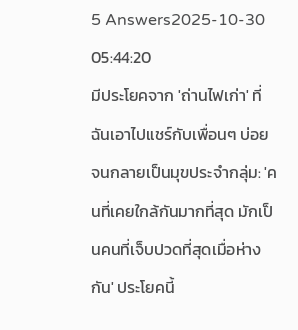5 Answers2025-10-30 05:44:20
มีประโยคจาก 'ถ่านไฟเก่า' ที่ฉันเอาไปแชร์กับเพื่อนๆ บ่อยจนกลายเป็นมุขประจำกลุ่ม: 'คนที่เคยใกล้กันมากที่สุด มักเป็นคนที่เจ็บปวดที่สุดเมื่อห่างกัน' ประโยคนี้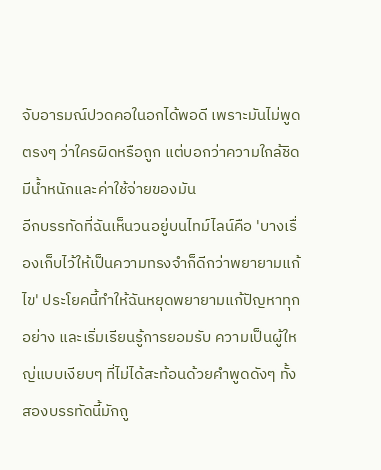จับอารมณ์ปวดคอในอกได้พอดี เพราะมันไม่พูดตรงๆ ว่าใครผิดหรือถูก แต่บอกว่าความใกล้ชิดมีน้ำหนักและค่าใช้จ่ายของมัน
อีกบรรทัดที่ฉันเห็นวนอยู่บนไทม์ไลน์คือ 'บางเรื่องเก็บไว้ให้เป็นความทรงจำก็ดีกว่าพยายามแก้ไข' ประโยคนี้ทำให้ฉันหยุดพยายามแก้ปัญหาทุกอย่าง และเริ่มเรียนรู้การยอมรับ ความเป็นผู้ใหญ่แบบเงียบๆ ที่ไม่ได้สะท้อนด้วยคำพูดดังๆ ทั้งสองบรรทัดนี้มักถู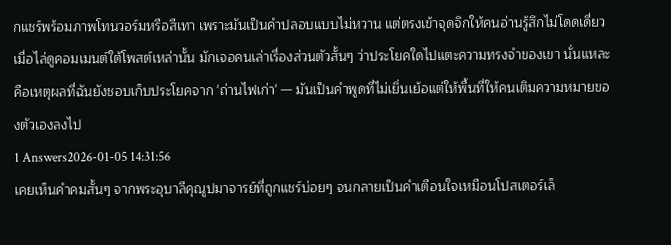กแชร์พร้อมภาพโทนวอร์มหรือสีเทา เพราะมันเป็นคำปลอบแบบไม่หวาน แต่ตรงเข้าจุดจิกให้คนอ่านรู้สึกไม่โดดเดี่ยว
เมื่อไล่ดูคอมเมนต์ใต้โพสต์เหล่านั้น มักเจอคนเล่าเรื่องส่วนตัวสั้นๆ ว่าประโยคใดไปแตะความทรงจำของเขา นั่นแหละคือเหตุผลที่ฉันยังชอบเก็บประโยคจาก 'ถ่านไฟเก่า' — มันเป็นคำพูดที่ไม่เยิ่นเย้อแต่ให้พื้นที่ให้คนเติมความหมายของตัวเองลงไป
1 Answers2026-01-05 14:31:56
เคยเห็นคำคมสั้นๆ จากพระอุบาลีคุณูปมาจารย์ที่ถูกแชร์บ่อยๆ จนกลายเป็นคำเตือนใจเหมือนโปสเตอร์เล็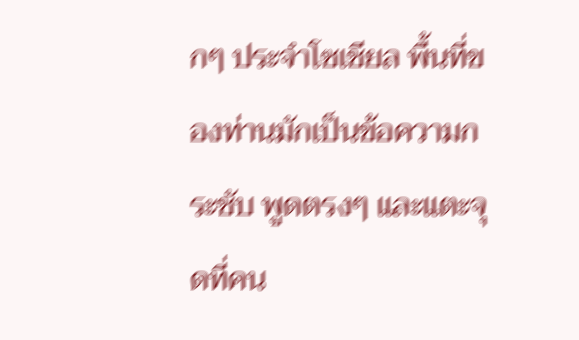กๆ ประจำโซเชียล พื้นที่ของท่านมักเป็นข้อความกระชับ พูดตรงๆ และแตะจุดที่คน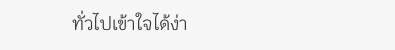ทั่วไปเข้าใจได้ง่า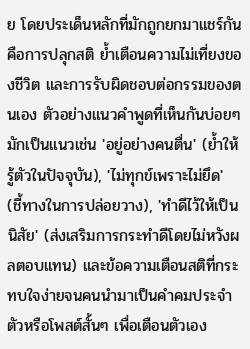ย โดยประเด็นหลักที่มักถูกยกมาแชร์กันคือการปลุกสติ ย้ำเตือนความไม่เที่ยงของชีวิต และการรับผิดชอบต่อกรรมของตนเอง ตัวอย่างแนวคำพูดที่เห็นกันบ่อยๆ มักเป็นแนวเช่น 'อยู่อย่างคนตื่น' (ย้ำให้รู้ตัวในปัจจุบัน), 'ไม่ทุกข์เพราะไม่ยึด' (ชี้ทางในการปล่อยวาง), 'ทำดีไว้ให้เป็นนิสัย' (ส่งเสริมการกระทำดีโดยไม่หวังผลตอบแทน) และข้อความเตือนสติที่กระทบใจง่ายจนคนนำมาเป็นคำคมประจำตัวหรือโพสต์สั้นๆ เพื่อเตือนตัวเอง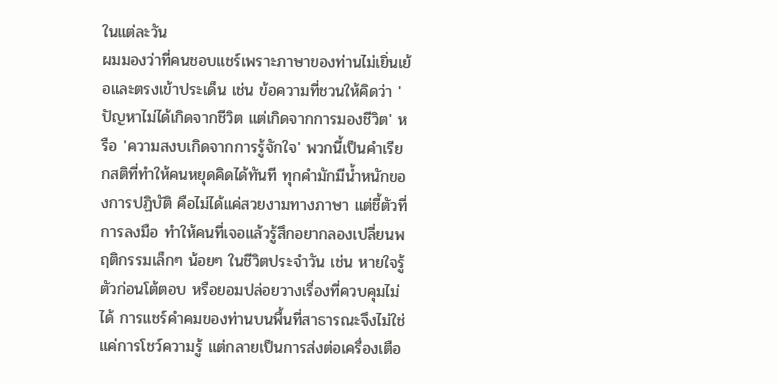ในแต่ละวัน
ผมมองว่าที่คนชอบแชร์เพราะภาษาของท่านไม่เยิ่นเย้อและตรงเข้าประเด็น เช่น ข้อความที่ชวนให้คิดว่า 'ปัญหาไม่ได้เกิดจากชีวิต แต่เกิดจากการมองชีวิต' หรือ 'ความสงบเกิดจากการรู้จักใจ' พวกนี้เป็นคำเรียกสติที่ทำให้คนหยุดคิดได้ทันที ทุกคำมักมีน้ำหนักของการปฏิบัติ คือไม่ได้แค่สวยงามทางภาษา แต่ชี้ตัวที่การลงมือ ทำให้คนที่เจอแล้วรู้สึกอยากลองเปลี่ยนพฤติกรรมเล็กๆ น้อยๆ ในชีวิตประจำวัน เช่น หายใจรู้ตัวก่อนโต้ตอบ หรือยอมปล่อยวางเรื่องที่ควบคุมไม่ได้ การแชร์คำคมของท่านบนพื้นที่สาธารณะจึงไม่ใช่แค่การโชว์ความรู้ แต่กลายเป็นการส่งต่อเครื่องเตือ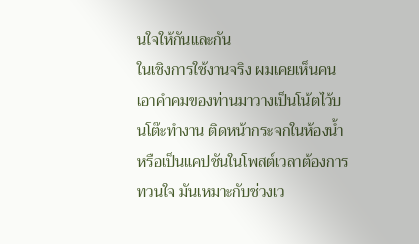นใจให้กันและกัน
ในเชิงการใช้งานจริง ผมเคยเห็นคนเอาคำคมของท่านมาวางเป็นโน้ตไว้บนโต๊ะทำงาน ติดหน้ากระจกในห้องน้ำ หรือเป็นแคปชันในโพสต์เวลาต้องการทวนใจ มันเหมาะกับช่วงเว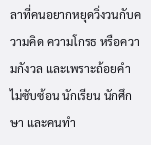ลาที่คนอยากหยุดวิ่งวนกับความคิด ความโกรธ หรือความกังวล และเพราะถ้อยคำไม่ซับซ้อน นักเรียน นักศึกษา และคนทำ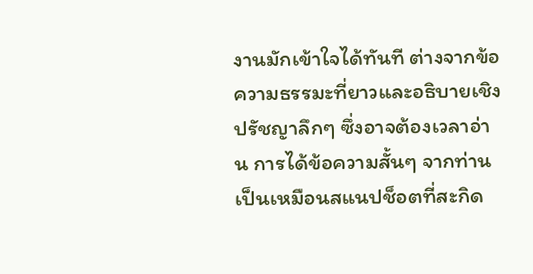งานมักเข้าใจได้ทันที ต่างจากข้อความธรรมะที่ยาวและอธิบายเชิงปรัชญาลึกๆ ซึ่งอาจต้องเวลาอ่าน การได้ข้อความสั้นๆ จากท่านเป็นเหมือนสแนปช็อตที่สะกิด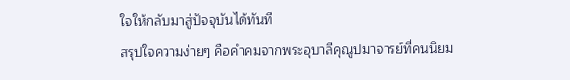ใจให้กลับมาสู่ปัจจุบันได้ทันที
สรุปใจความง่ายๆ คือคำคมจากพระอุบาลีคุณูปมาจารย์ที่คนนิยม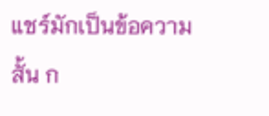แชร์มักเป็นข้อความสั้น ก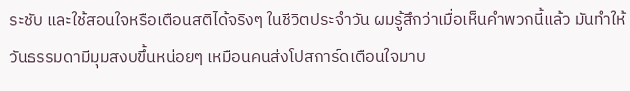ระชับ และใช้สอนใจหรือเตือนสติได้จริงๆ ในชีวิตประจำวัน ผมรู้สึกว่าเมื่อเห็นคำพวกนี้แล้ว มันทำให้วันธรรมดามีมุมสงบขึ้นหน่อยๆ เหมือนคนส่งโปสการ์ดเตือนใจมาบ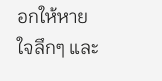อกให้หายใจลึกๆ และ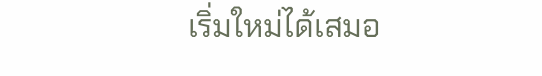เริ่มใหม่ได้เสมอ